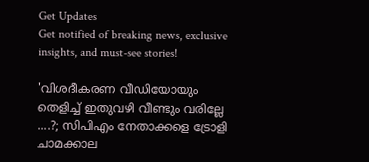Get Updates
Get notified of breaking news, exclusive insights, and must-see stories!

'വിശദീകരണ വീഡിയോയും തെളിച്ച് ഇതുവഴി വീണ്ടും വരില്ലേ ....?; സിപിഎം നേതാക്കളെ ട്രോളി ചാമക്കാല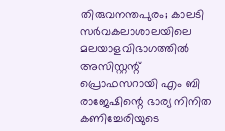തിരുവനന്തപുരം; കാലടി സര്‍വകലാശാലയിലെ മലയാളവിഭാഗത്തില്‍ അസിസ്റ്റന്റ് പ്രൊഫസറായി എം ബി രാജേഷിന്റെ ഭാര്യ നിനിത കണിച്ചേരിയുടെ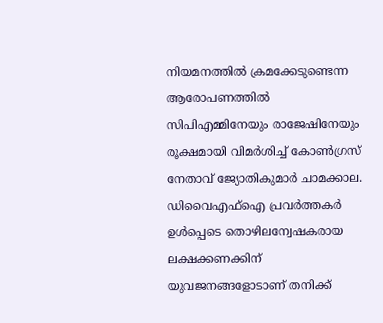നിയമനത്തില്‍ ക്രമക്കേടുണ്ടെന്ന ആരോപണത്തിൽ സിപിഎമ്മിനേയും രാജേഷിനേയും രൂക്ഷമായി വിമർശിച്ച് കോൺഗ്രസ് നേതാവ് ജ്യോതികുമാർ ചാമക്കാല. ഡിവൈഎഫ്ഐ പ്രവർത്തകർ ഉൾപ്പെടെ തൊഴിലന്വേഷകരായ ലക്ഷക്കണക്കിന് യുവജനങ്ങളോടാണ് തനിക്ക്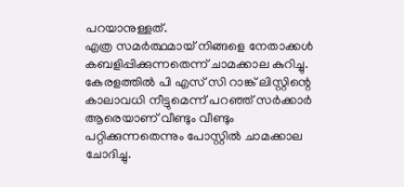പറയാനുള്ളത്.
എത്ര സമർത്ഥമായ് നിങ്ങളെ നേതാക്കൾ കബളിപ്പിക്കുന്നതെന്ന് ചാമക്കാല കുറിച്ചു. കേരളത്തിൽ പി എസ് സി റാങ്ക് ലിസ്റ്റിന്റെ കാലാവധി നീട്ടുമെന്ന് പറഞ്ഞ് സർക്കാർ ആരെയാണ് വീണ്ടും വീണ്ടും പറ്റിക്കുന്നതെന്നും പോസ്റ്റിൽ ചാമക്കാല ചോദിച്ചു.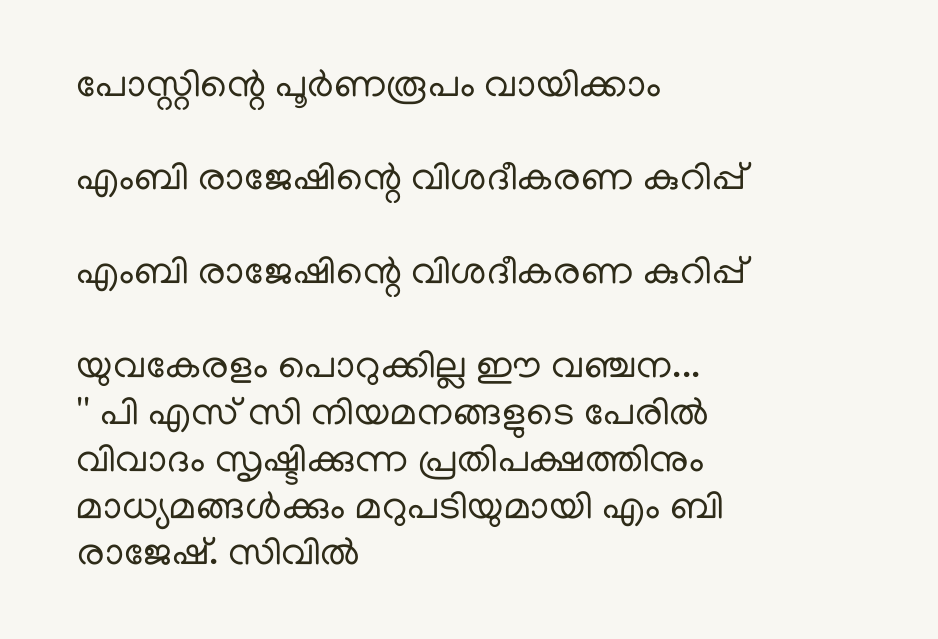പോസ്റ്റിന്റെ പൂർണരൂപം വായിക്കാം

എംബി രാജേഷിന്റെ വിശദീകരണ കുറിപ്പ്

എംബി രാജേഷിന്റെ വിശദീകരണ കുറിപ്പ്

യുവകേരളം പൊറുക്കില്ല ഈ വഞ്ചന...
'' പി എസ് സി നിയമനങ്ങളുടെ പേരില്‍ വിവാദം സൃഷ്ടിക്കുന്ന പ്രതിപക്ഷത്തിനും മാധ്യമങ്ങള്‍ക്കും മറുപടിയുമായി എം ബി രാജേഷ്. സിവില്‍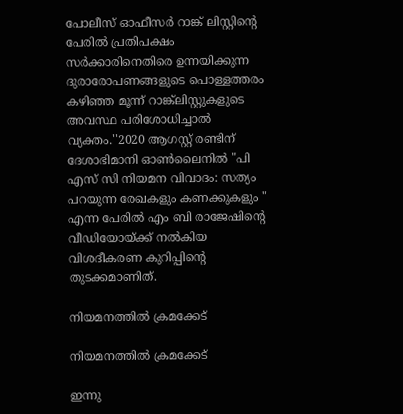പോലീസ് ഓഫീസര്‍ റാങ്ക് ലിസ്റ്റിന്റെ പേരില്‍ പ്രതിപക്ഷം സര്‍ക്കാരിനെതിരെ ഉന്നയിക്കുന്ന ദുരാരോപണങ്ങളുടെ പൊള്ളത്തരം കഴിഞ്ഞ മൂന്ന് റാങ്ക്‌ലിസ്റ്റുകളുടെ അവസ്ഥ പരിശോധിച്ചാല്‍ വ്യക്തം.''2020 ആഗസ്റ്റ് രണ്ടിന് ദേശാഭിമാനി ഓണ്‍ലൈനില്‍ "പി എസ് സി നിയമന വിവാദം: സത്യം പറയുന്ന രേഖകളും കണക്കുകളും " എന്ന പേരില്‍ എം ബി രാജേഷിന്റെ വീഡിയോയ്ക്ക് നല്‍കിയ വിശദീകരണ കുറിപ്പിന്റെ തുടക്കമാണിത്.

നിയമനത്തിൽ ക്രമക്കേട്

നിയമനത്തിൽ ക്രമക്കേട്

ഇന്നു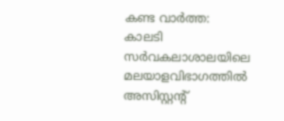കണ്ട വാർത്ത:
കാലടി സര്‍വകലാശാലയിലെ മലയാളവിഭാഗത്തില്‍ അസിസ്റ്റന്റ്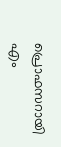പ്രൊഫസറായി എം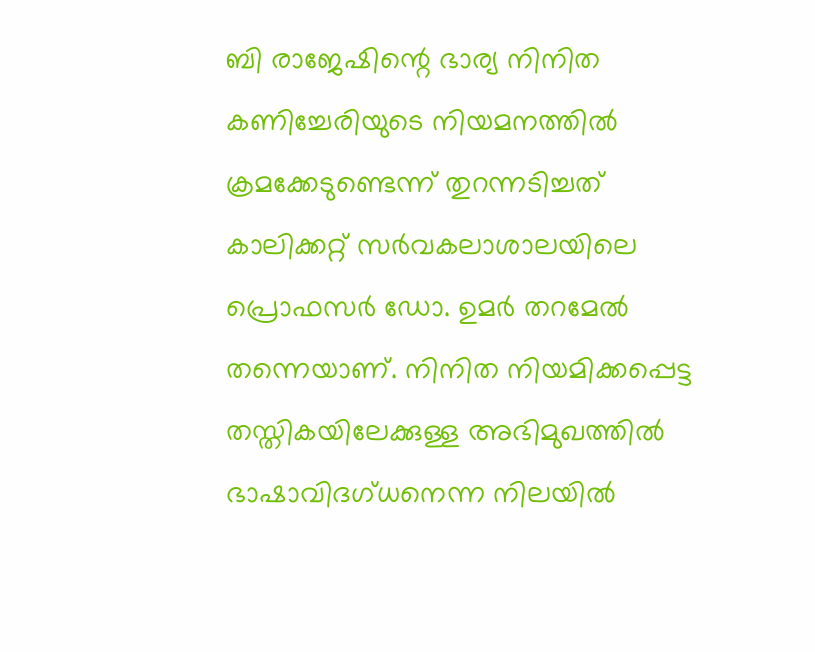ബി രാജേഷിന്റെ ഭാര്യ നിനിത കണിച്ചേരിയുടെ നിയമനത്തില്‍ ക്രമക്കേടുണ്ടെന്ന് തുറന്നടിച്ചത് കാലിക്കറ്റ് സര്‍വകലാശാലയിലെ പ്രൊഫസര്‍ ഡോ. ഉമര്‍ തറമേല്‍ തന്നെയാണ്. നിനിത നിയമിക്കപ്പെട്ട തസ്തികയിലേക്കുള്ള അഭിമുഖത്തില്‍ ഭാഷാവിദഗ്ധനെന്ന നിലയില്‍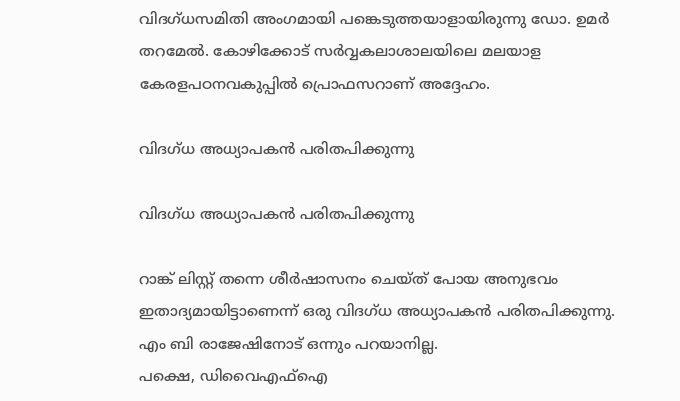വിദഗ്ധസമിതി അംഗമായി പങ്കെടുത്തയാളായിരുന്നു ഡോ. ഉമര്‍ തറമേല്‍. കോഴിക്കോട് സര്‍വ്വകലാശാലയിലെ മലയാള കേരളപഠനവകുപ്പില്‍ പ്രൊഫസറാണ് അദ്ദേഹം.

വിദഗ്ധ അധ്യാപകൻ പരിതപിക്കുന്നു

വിദഗ്ധ അധ്യാപകൻ പരിതപിക്കുന്നു

റാങ്ക് ലിസ്റ്റ് തന്നെ ശീര്‍ഷാസനം ചെയ്ത് പോയ അനുഭവം ഇതാദ്യമായിട്ടാണെന്ന് ഒരു വിദഗ്ധ അധ്യാപകൻ പരിതപിക്കുന്നു.
എം ബി രാജേഷിനോട് ഒന്നും പറയാനില്ല.
പക്ഷെ, ഡിവൈഎഫ്ഐ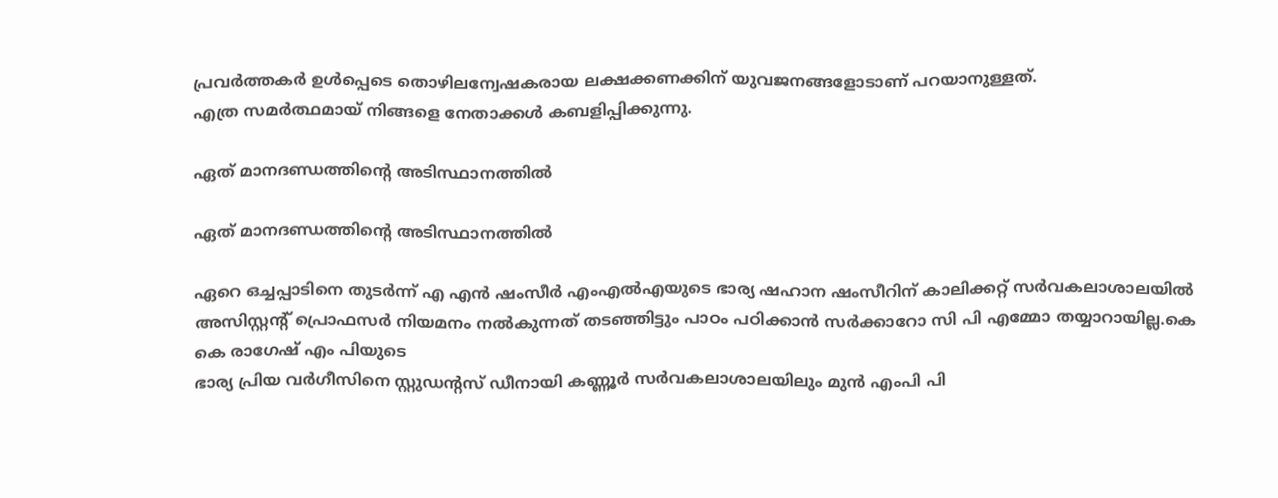പ്രവർത്തകർ ഉൾപ്പെടെ തൊഴിലന്വേഷകരായ ലക്ഷക്കണക്കിന് യുവജനങ്ങളോടാണ് പറയാനുള്ളത്.
എത്ര സമർത്ഥമായ് നിങ്ങളെ നേതാക്കൾ കബളിപ്പിക്കുന്നു.

ഏത് മാനദണ്ഡത്തിന്റെ അടിസ്ഥാനത്തിൽ

ഏത് മാനദണ്ഡത്തിന്റെ അടിസ്ഥാനത്തിൽ

ഏറെ ഒച്ചപ്പാടിനെ തുടർന്ന് എ എൻ ഷംസീർ എംഎൽഎയുടെ ഭാര്യ ഷഹാന ഷംസീറിന് കാലിക്കറ്റ് സർവകലാശാലയിൽ അസിസ്റ്റന്റ് പ്രൊഫസർ നിയമനം നൽകുന്നത് തടഞ്ഞിട്ടും പാഠം പഠിക്കാൻ സർക്കാറോ സി പി എമ്മോ തയ്യാറായില്ല.കെ കെ രാഗേഷ് എം പിയുടെ
ഭാര്യ പ്രിയ വർഗീസിനെ സ്റ്റുഡന്റസ് ഡീനായി കണ്ണൂർ സർവകലാശാലയിലും മുൻ എംപി പി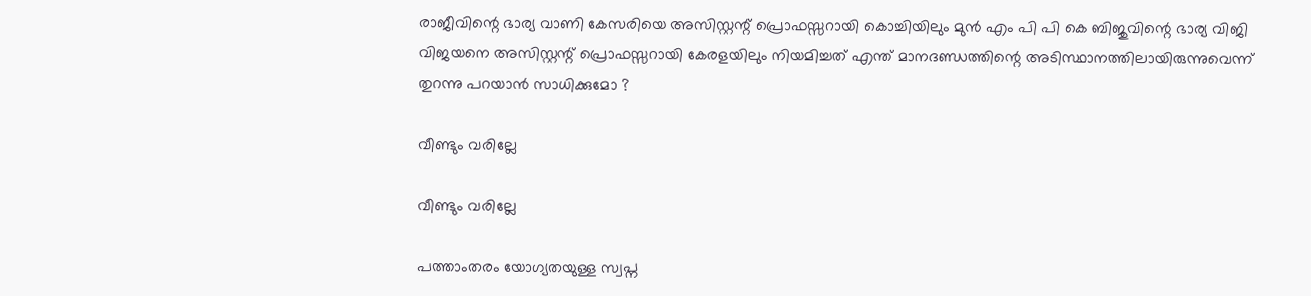രാജീവിന്റെ ഭാര്യ വാണി കേസരിയെ അസിസ്റ്റന്റ് പ്രൊഫസ്സറായി കൊച്ചിയിലും മുൻ എം പി പി കെ ബിജുവിന്റെ ഭാര്യ വിജി വിജയനെ അസിസ്റ്റന്റ് പ്രൊഫസ്സറായി കേരളയിലും നിയമിച്ചത് എന്ത് മാനദണ്ഡത്തിന്റെ അടിസ്ഥാനത്തിലായിരുന്നുവെന്ന് തുറന്നു പറയാൻ സാധിക്കുമോ ?

വീണ്ടും വരില്ലേ

വീണ്ടും വരില്ലേ

പത്താംതരം യോഗ്യതയുള്ള സ്വപ്ന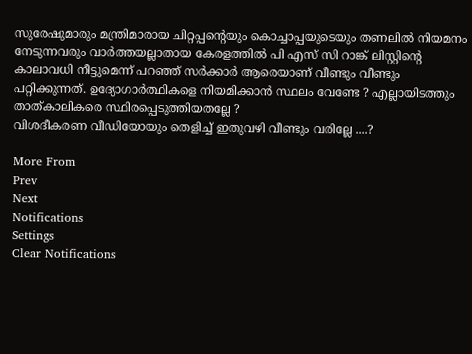സുരേഷുമാരും മന്ത്രിമാരായ ചിറ്റപ്പന്റെയും കൊച്ചാപ്പയുടെയും തണലിൽ നിയമനം നേടുന്നവരും വാർത്തയല്ലാതായ കേരളത്തിൽ പി എസ് സി റാങ്ക് ലിസ്റ്റിന്റെ കാലാവധി നീട്ടുമെന്ന് പറഞ്ഞ് സർക്കാർ ആരെയാണ് വീണ്ടും വീണ്ടും പറ്റിക്കുന്നത്. ഉദ്യോഗാർത്ഥികളെ നിയമിക്കാൻ സ്ഥലം വേണ്ടേ ? എല്ലായിടത്തും താത്കാലികരെ സ്ഥിരപ്പെടുത്തിയതല്ലേ ?
വിശദീകരണ വീഡിയോയും തെളിച്ച് ഇതുവഴി വീണ്ടും വരില്ലേ ....?

More From
Prev
Next
Notifications
Settings
Clear Notifications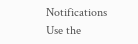Notifications
Use the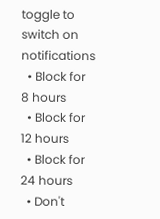toggle to switch on notifications
  • Block for 8 hours
  • Block for 12 hours
  • Block for 24 hours
  • Don't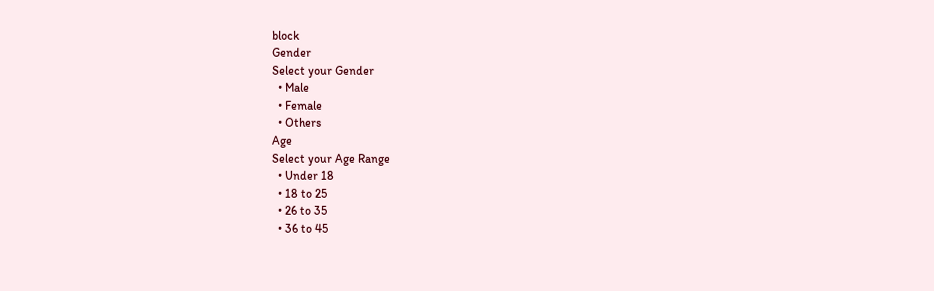block
Gender
Select your Gender
  • Male
  • Female
  • Others
Age
Select your Age Range
  • Under 18
  • 18 to 25
  • 26 to 35
  • 36 to 45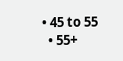• 45 to 55
  • 55+